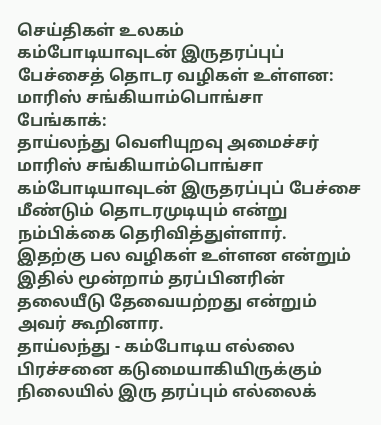செய்திகள் உலகம்
கம்போடியாவுடன் இருதரப்புப் பேச்சைத் தொடர வழிகள் உள்ளன: மாரிஸ் சங்கியாம்பொங்சா
பேங்காக்:
தாய்லந்து வெளியுறவு அமைச்சர் மாரிஸ் சங்கியாம்பொங்சா கம்போடியாவுடன் இருதரப்புப் பேச்சை மீண்டும் தொடரமுடியும் என்று நம்பிக்கை தெரிவித்துள்ளார்.
இதற்கு பல வழிகள் உள்ளன என்றும் இதில் மூன்றாம் தரப்பினரின் தலையீடு தேவையற்றது என்றும் அவர் கூறினார.
தாய்லந்து - கம்போடிய எல்லை பிரச்சனை கடுமையாகியிருக்கும் நிலையில் இரு தரப்பும் எல்லைக்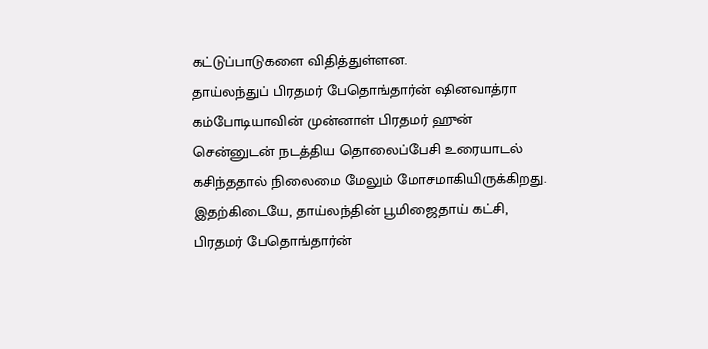கட்டுப்பாடுகளை விதித்துள்ளன.
தாய்லந்துப் பிரதமர் பேதொங்தார்ன் ஷினவாத்ரா கம்போடியாவின் முன்னாள் பிரதமர் ஹுன் சென்னுடன் நடத்திய தொலைப்பேசி உரையாடல் கசிந்ததால் நிலைமை மேலும் மோசமாகியிருக்கிறது.
இதற்கிடையே, தாய்லந்தின் பூமிஜைதாய் கட்சி, பிரதமர் பேதொங்தார்ன்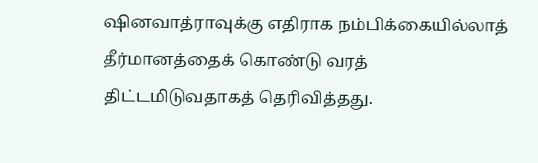ஷினவாத்ராவுக்கு எதிராக நம்பிக்கையில்லாத் தீர்மானத்தைக் கொண்டு வரத் திட்டமிடுவதாகத் தெரிவித்தது.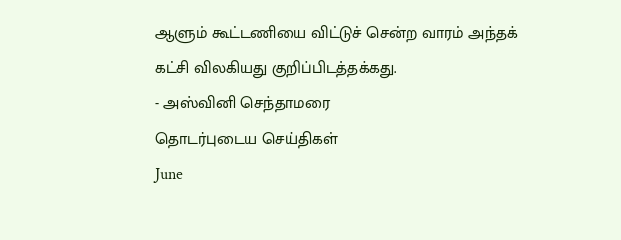ஆளும் கூட்டணியை விட்டுச் சென்ற வாரம் அந்தக் கட்சி விலகியது குறிப்பிடத்தக்கது.
- அஸ்வினி செந்தாமரை
தொடர்புடைய செய்திகள்
June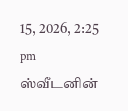15, 2026, 2:25 pm
ஸ்வீடனின்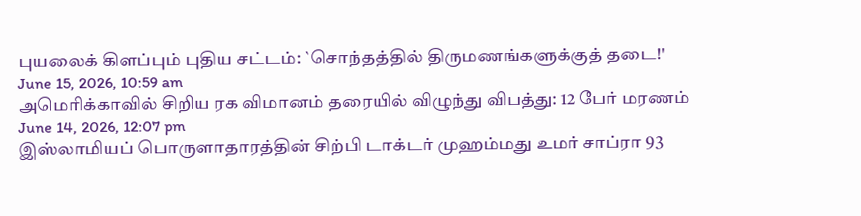புயலைக் கிளப்பும் புதிய சட்டம்: `சொந்தத்தில் திருமணங்களுக்குத் தடை!'
June 15, 2026, 10:59 am
அமெரிக்காவில் சிறிய ரக விமானம் தரையில் விழுந்து விபத்து: 12 பேர் மரணம்
June 14, 2026, 12:07 pm
இஸ்லாமியப் பொருளாதாரத்தின் சிற்பி டாக்டர் முஹம்மது உமர் சாப்ரா 93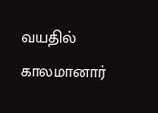வயதில் காலமானார்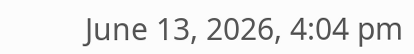June 13, 2026, 4:04 pm